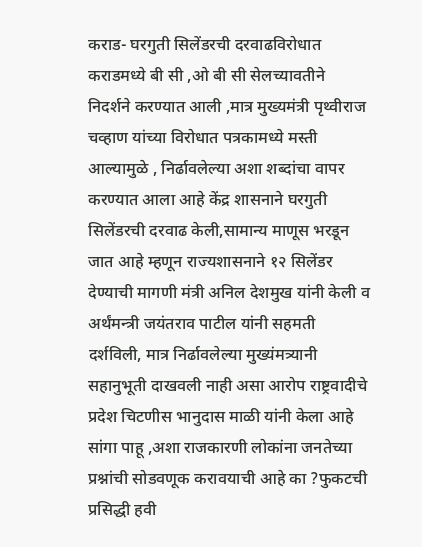कराड- घरगुती सिलेंडरची दरवाढविरोधात कराडमध्ये बी सी ,ओ बी सी सेलच्यावतीने निदर्शने करण्यात आली ,मात्र मुख्यमंत्री पृथ्वीराज चव्हाण यांच्या विरोधात पत्रकामध्ये मस्ती आल्यामुळे , निर्ढावलेल्या अशा शब्दांचा वापर करण्यात आला आहे केंद्र शासनाने घरगुती सिलेंडरची दरवाढ केली,सामान्य माणूस भरडून जात आहे म्हणून राज्यशासनाने १२ सिलेंडर देण्याची मागणी मंत्री अनिल देशमुख यांनी केली व अर्थंमन्त्री जयंतराव पाटील यांनी सहमती दर्शविली, मात्र निर्ढावलेल्या मुख्यंमत्र्यानी सहानुभूती दाखवली नाही असा आरोप राष्ट्रवादीचे प्रदेश चिटणीस भानुदास माळी यांनी केला आहे सांगा पाहू ,अशा राजकारणी लोकांना जनतेच्या प्रश्नांची सोडवणूक करावयाची आहे का ?फुकटची प्रसिद्धी हवी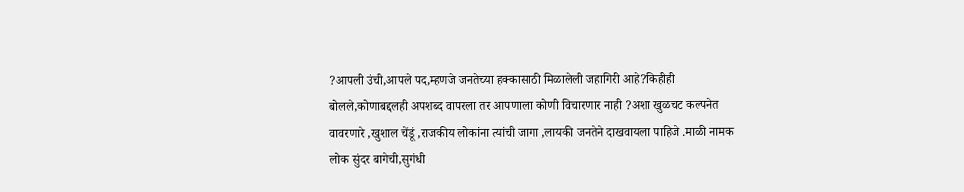?आपली उंची,आपले पद,म्हणजे जनतेच्या हक्कासाठी मिळालेली जहागिरी आहे?किहीही बोलले,कोणाबद्दलही अपशब्द वापरला तर आपणाला कोणी विचारणार नाही ?अशा खुळचट कल्पनेत वावरणारे ,खुशाल चेंडूं ,राजकीय लोकांना त्यांची जागा ,लायकी जनतेने दाखवायला पाहिजे .माळी नामक लोक सुंदर बागेची,सुगंधी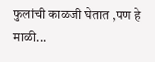फुलांची काळजी घेतात ,पण हे माळी...